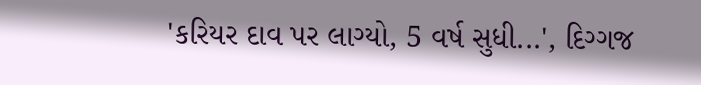'કરિયર દાવ પર લાગ્યો, 5 વર્ષ સુધી...', દિગ્ગજ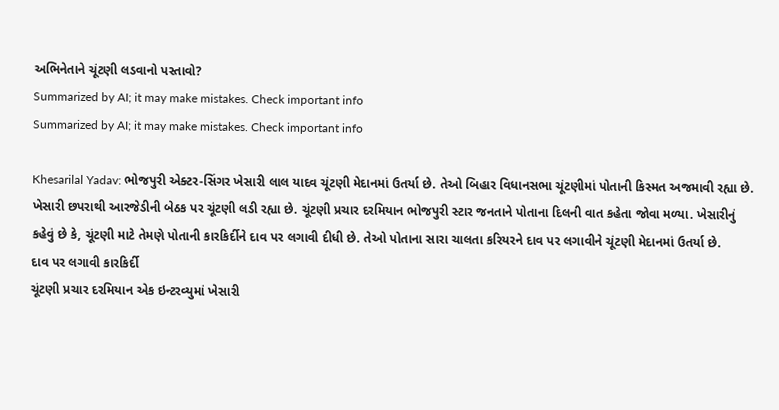અભિનેતાને ચૂંટણી લડવાનો પસ્તાવો?
Summarized by AI; it may make mistakes. Check important info
Summarized by AI; it may make mistakes. Check important info

Khesarilal Yadav: ભોજપુરી એક્ટર-સિંગર ખેસારી લાલ યાદવ ચૂંટણી મેદાનમાં ઉતર્યા છે. તેઓ બિહાર વિધાનસભા ચૂંટણીમાં પોતાની કિસ્મત અજમાવી રહ્યા છે. ખેસારી છપરાથી આરજેડીની બેઠક પર ચૂંટણી લડી રહ્યા છે. ચૂંટણી પ્રચાર દરમિયાન ભોજપુરી સ્ટાર જનતાને પોતાના દિલની વાત કહેતા જોવા મળ્યા. ખેસારીનું કહેવું છે કે, ચૂંટણી માટે તેમણે પોતાની કારકિર્દીને દાવ પર લગાવી દીધી છે. તેઓ પોતાના સારા ચાલતા કરિયરને દાવ પર લગાવીને ચૂંટણી મેદાનમાં ઉતર્યા છે.
દાવ પર લગાવી કારકિર્દી
ચૂંટણી પ્રચાર દરમિયાન એક ઇન્ટરવ્યુમાં ખેસારી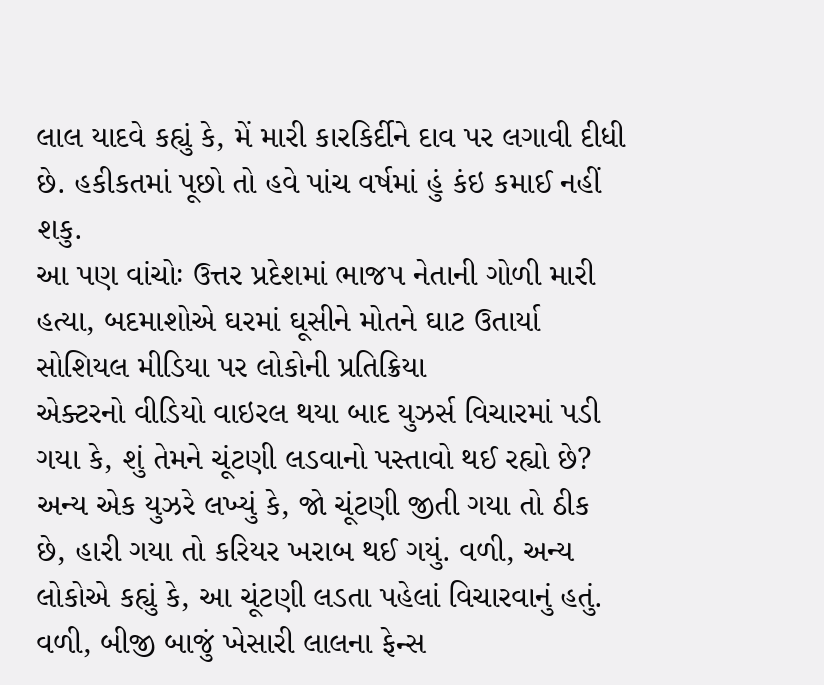લાલ યાદવે કહ્યું કે, મેં મારી કારકિર્દીને દાવ પર લગાવી દીધી છે. હકીકતમાં પૂછો તો હવે પાંચ વર્ષમાં હું કંઇ કમાઈ નહીં શકુ.
આ પણ વાંચોઃ ઉત્તર પ્રદેશમાં ભાજપ નેતાની ગોળી મારી હત્યા, બદમાશોએ ઘરમાં ઘૂસીને મોતને ઘાટ ઉતાર્યા
સોશિયલ મીડિયા પર લોકોની પ્રતિક્રિયા
એક્ટરનો વીડિયો વાઇરલ થયા બાદ યુઝર્સ વિચારમાં પડી ગયા કે, શું તેમને ચૂંટણી લડવાનો પસ્તાવો થઈ રહ્યો છે? અન્ય એક યુઝરે લખ્યું કે, જો ચૂંટણી જીતી ગયા તો ઠીક છે, હારી ગયા તો કરિયર ખરાબ થઈ ગયું. વળી, અન્ય લોકોએ કહ્યું કે, આ ચૂંટણી લડતા પહેલાં વિચારવાનું હતું. વળી, બીજી બાજું ખેસારી લાલના ફેન્સ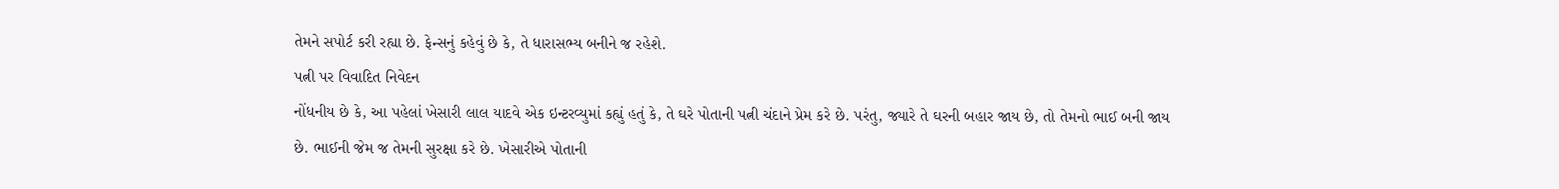તેમને સપોર્ટ કરી રહ્યા છે. ફેન્સનું કહેવું છે કે, તે ધારાસભ્ય બનીને જ રહેશે.
પત્ની પર વિવાદિત નિવેદન
નોંધનીય છે કે, આ પહેલાં ખેસારી લાલ યાદવે એક ઇન્ટરવ્યુમાં કહ્યું હતું કે, તે ઘરે પોતાની પત્ની ચંદાને પ્રેમ કરે છે. પરંતુ, જ્યારે તે ઘરની બહાર જાય છે, તો તેમનો ભાઈ બની જાય છે. ભાઈની જેમ જ તેમની સુરક્ષા કરે છે. ખેસારીએ પોતાની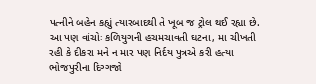પત્નીને બહેન કહ્યું ત્યારબાદથી તે ખૂબ જ ટ્રોલ થઈ રહ્યા છે.
આ પણ વાંચોઃ કળિયુગની હચમચાવતી ઘટના, મા ચીખતી રહી કે દીકરા મને ન માર પણ નિર્દય પુત્રએ કરી હત્યા
ભોજપુરીના દિગ્ગજો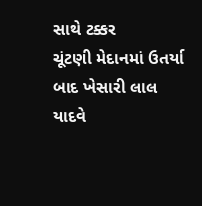સાથે ટક્કર
ચૂંટણી મેદાનમાં ઉતર્યા બાદ ખેસારી લાલ યાદવે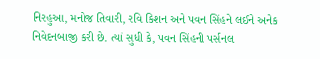નિરહુઆ, મનોજ તિવારી, રવિ કિશન અને પવન સિંહને લઈને અનેક નિવેદનબાજી કરી છે. ત્યાં સુધી કે, પવન સિંહની પર્સનલ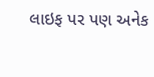લાઇફ પર પણ અનેક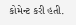કોમેન્ટ કરી હતી.